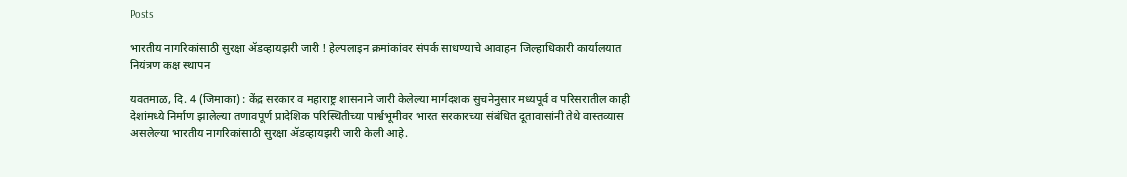Posts

भारतीय नागरिकांसाठी सुरक्षा ॲडव्हायझरी जारी ! हेल्पलाइन क्रमांकांवर संपर्क साधण्याचे आवाहन जिल्हाधिकारी कार्यालयात नियंत्रण कक्ष स्थापन

यवतमाळ, दि. 4 (जिमाका) : केंद्र सरकार व महाराष्ट्र शासनाने जारी केलेल्या मार्गदशक सुचनेनुसार मध्यपूर्व व परिसरातील काही देशांमध्ये निर्माण झालेल्या तणावपूर्ण प्रादेशिक परिस्थितीच्या पार्श्वभूमीवर भारत सरकारच्या संबंधित दूतावासांनी तेथे वास्तव्यास असलेल्या भारतीय नागरिकांसाठी सुरक्षा ॲडव्हायझरी जारी केली आहे.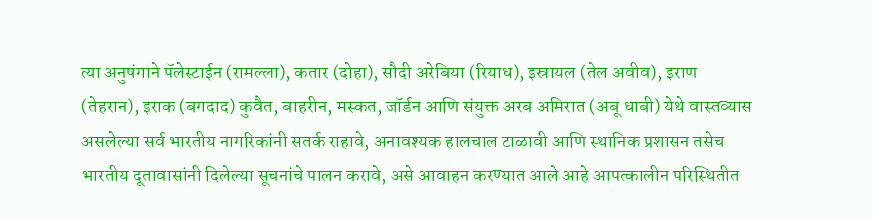त्या अनुषंगाने पॅलेस्टाईन (रामल्ला), कतार (दोहा), सौदी अरेबिया (रियाध), इस्रायल (तेल अवीव), इराण (तेहरान), इराक (बगदाद) कुवैत, बाहरीन, मस्कत, जॉर्डन आणि संयुक्त अरब अमिरात (अबू धाबी) येथे वास्तव्यास असलेल्या सर्व भारतीय नागरिकांनी सतर्क राहावे, अनावश्यक हालचाल टाळावी आणि स्थानिक प्रशासन तसेच भारतीय दूतावासांनी दिलेल्या सूचनांचे पालन करावे, असे आवाहन करण्यात आले आहे आपत्कालीन परिस्थितीत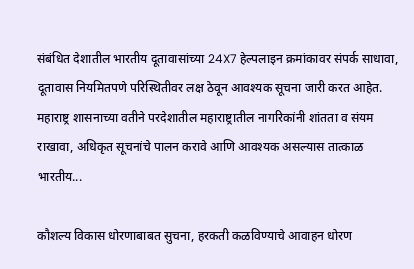संबंधित देशातील भारतीय दूतावासांच्या 24X7 हेल्पलाइन क्रमांकावर संपर्क साधावा, दूतावास नियमितपणे परिस्थितीवर लक्ष ठेवून आवश्यक सूचना जारी करत आहेत. महाराष्ट्र शासनाच्या वतीने परदेशातील महाराष्ट्रातील नागरिकांनी शांतता व संयम राखावा, अधिकृत सूचनांचे पालन करावे आणि आवश्यक असल्यास तात्काळ भारतीय...

कौशल्य विकास धोरणाबाबत सुचना, हरकती कळविण्याचे आवाहन धोरण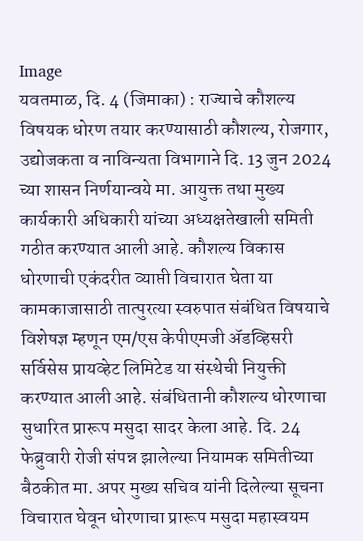Image
यवतमाळ, दि. 4 (जिमाका) : राज्याचे कौशल्य विषयक धोरण तयार करण्यासाठी कौशल्य, रोजगार, उद्योजकता व नाविन्यता विभागाने दि. 13 जुन 2024 च्या शासन निर्णयान्वये मा. आयुक्त तथा मुख्य कार्यकारी अधिकारी यांच्या अध्यक्षतेखाली समिती गठीत करण्यात आली आहे. कौशल्य विकास धोरणाची एकंदरीत व्याप्ती विचारात घेता या कामकाजासाठी तात्पुरत्या स्वरुपात संबंधित विषयाचे विशेषज्ञ म्हणून एम/एस केपीएमजी ॲडव्हिसरी सर्विसेस प्रायव्हेट लिमिटेड या संस्थेची नियुक्ती करण्यात आली आहे. संबंधितानी कौशल्य धोरणाचा सुधारित प्रारूप मसुदा सादर केला आहे. दि. 24 फेब्रुवारी रोजी संपन्न झालेल्या नियामक समितीच्या बैठकीत मा. अपर मुख्य सचिव यांनी दिलेल्या सूचना विचारात घेवून धोरणाचा प्रारूप मसुदा महास्वयम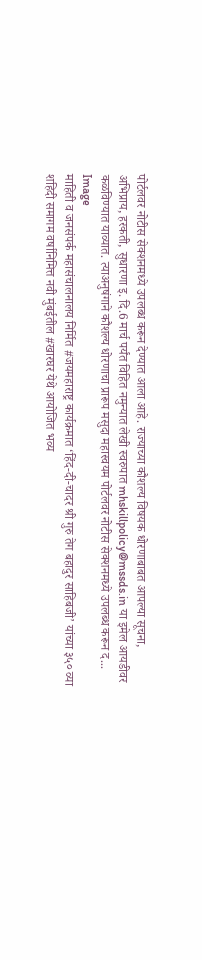पोर्टलवर नोटीस सेक्शनमध्ये उपलब्ध करून देण्यात आला आहे. राज्याच्या कौशल्य विषयक धोरणाबाबत आपल्या सूचना, अभिप्राय, हरकती, सुधारणा इ. दि.6 मार्च पर्यंत विहित नमुन्यात लेखी स्वरुपात mhskillpolicy@mssds.in या इमेल आयडीवर कळविण्यात याव्यात. त्याअनुषंगाने कौशल्य धोरणाचा प्रारूप मसुदा महास्वयम पोर्टलवर नोटीस सेक्शनमध्ये उपलब्ध करून द...
Image
माहिती व जनसंपर्क महासंचालनालय निर्मित #जयमहाराष्ट्र कार्यक्रमात ‘हिंद-दी-चादर श्री गुरु तेग बहादुर साहिबजी’ यांच्या ३५० व्या शहिदी समागम वर्षानिमित्त नवी मुंबईतील #खारघर येथे आयोजित भव्य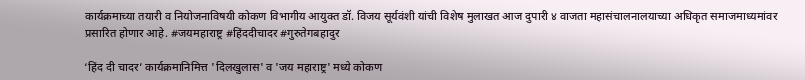कार्यक्रमाच्या तयारी व नियोजनाविषयी कोकण विभागीय आयुक्त डॉ. विजय सूर्यवंशी यांची विशेष मुलाखत आज दुपारी ४ वाजता महासंचालनालयाच्या अधिकृत समाजमाध्यमांवर प्रसारित होणार आहे. #जयमहाराष्ट्र #हिंददीचादर #गुरुतेगबहादुर

‘हिंद दी चादर’ कार्यक्रमानिमित्त 'दिलखुलास' व 'जय महाराष्ट्र' मध्ये कोकण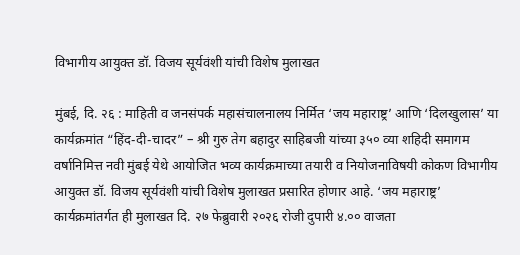विभागीय आयुक्त डॉ. विजय सूर्यवंशी यांची विशेष मुलाखत

मुंबई, दि. २६ : माहिती व जनसंपर्क महासंचालनालय निर्मित ‘जय महाराष्ट्र’ आणि ‘दिलखुलास’ या कार्यक्रमांत “हिंद-दी-चादर” – श्री गुरु तेग बहादुर साहिबजी यांच्या ३५० व्या शहिदी समागम वर्षानिमित्त नवी मुंबई येथे आयोजित भव्य कार्यक्रमाच्या तयारी व नियोजनाविषयी कोकण विभागीय आयुक्त डॉ. विजय सूर्यवंशी यांची विशेष मुलाखत प्रसारित होणार आहे. ‘जय महाराष्ट्र’ कार्यक्रमांतर्गत ही मुलाखत दि. २७ फेब्रुवारी २०२६ रोजी दुपारी ४.०० वाजता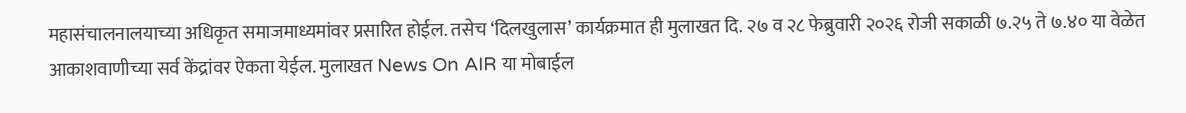महासंचालनालयाच्या अधिकृत समाजमाध्यमांवर प्रसारित होईल. तसेच ‘दिलखुलास’ कार्यक्रमात ही मुलाखत दि. २७ व २८ फेब्रुवारी २०२६ रोजी सकाळी ७.२५ ते ७.४० या वेळेत आकाशवाणीच्या सर्व केंद्रांवर ऐकता येईल. मुलाखत News On AIR या मोबाईल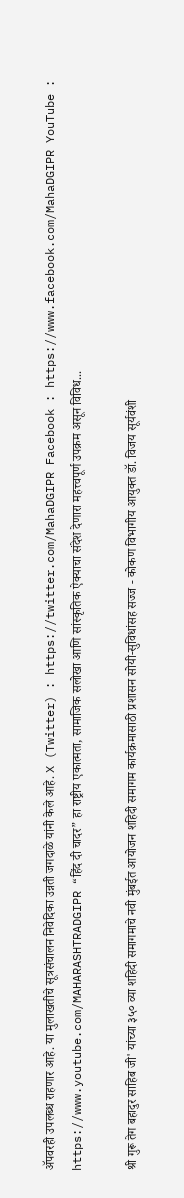ॲपवरही उपलब्ध राहणार आहे. या मुलाखतीचे सूत्रसंचालन निवेदिका उन्नती जगदाळे यांनी केले आहे. X (Twitter) : https://twitter.com/MahaDGIPR Facebook : https://www.facebook.com/MahaDGIPR YouTube : https://www.youtube.com/MAHARASHTRADGIPR “हिंद दी चादर” हा राष्ट्रीय एकात्मता, सामाजिक सलोखा आणि सांस्कृतिक ऐक्याचा संदेश देणारा महत्त्वपूर्ण उपक्रम असून विविध...

श्री गुरू तेग बहादुर साहिब जी' यांच्या ३५० व्या शहिदी समागमाचे नवी मुंबईत आयोजन शहिदी समागम कार्यक्रमासाठी प्रशासन सोयी-सुविधांसह सज्ज - कोकण विभागीय आयुक्त डॉ. विजय सूर्यवंशी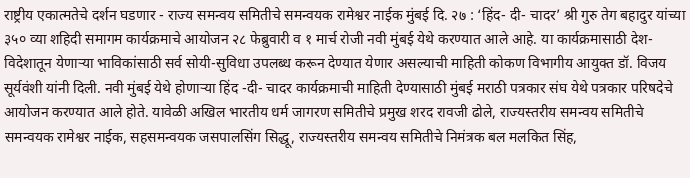राष्ट्रीय एकात्मतेचे दर्शन घडणार - राज्य समन्वय समितीचे समन्वयक रामेश्वर नाईक मुंबई दि. २७ : ‘हिंद- दी- चादर’ श्री गुरु तेग बहादुर यांच्या ३५० व्या शहिदी समागम कार्यक्रमाचे आयोजन २८ फेब्रुवारी व १ मार्च रोजी नवी मुंबई येथे करण्यात आले आहे. या कार्यक्रमासाठी देश-विदेशातून येणाऱ्या भाविकांसाठी सर्व सोयी-सुविधा उपलब्ध करून देण्यात येणार असल्याची माहिती कोकण विभागीय आयुक्त डॉ. विजय सूर्यवंशी यांनी दिली. नवी मुंबई येथे होणाऱ्या हिंद -दी- चादर कार्यक्रमाची माहिती देण्यासाठी मुंबई मराठी पत्रकार संघ येथे पत्रकार परिषदेचे आयोजन करण्यात आले होते. यावेळी अखिल भारतीय धर्म जागरण समितीचे प्रमुख शरद रावजी ढोले, राज्यस्तरीय समन्वय समितीचे समन्वयक रामेश्वर नाईक, सहसमन्वयक जसपालसिंग सिद्धू, राज्यस्तरीय समन्वय समितीचे निमंत्रक बल मलकित सिंह,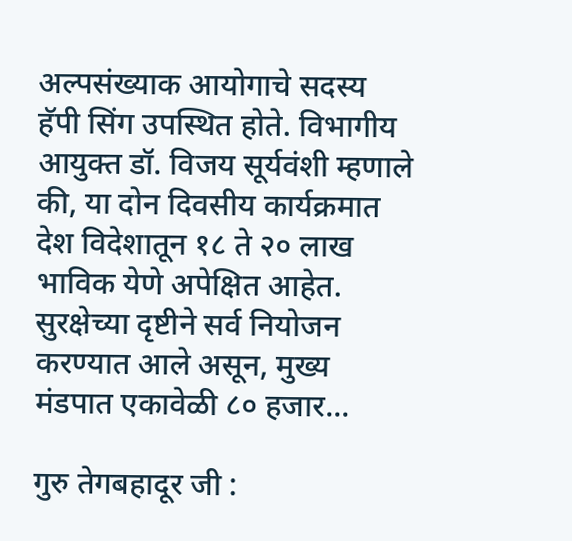अल्पसंख्याक आयोगाचे सदस्य हॅपी सिंग उपस्थित होते. विभागीय आयुक्त डॉ. विजय सूर्यवंशी म्हणाले की, या दोन दिवसीय कार्यक्रमात देश विदेशातून १८ ते २० लाख भाविक येणे अपेक्षित आहेत. सुरक्षेच्या दृष्टीने सर्व नियोजन करण्यात आले असून, मुख्य मंडपात एकावेळी ८० हजार...

गुरु तेगबहादूर जी :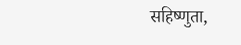सहिष्णुता,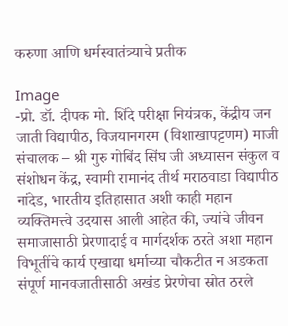करुणा आणि धर्मस्वातंत्र्याचे प्रतीक

Image
-प्रो. डॉ. दीपक मो. शिंदे परीक्षा नियंत्रक, केंद्रीय जन जाती विद्यापीठ, विजयानगरम (विशाखापट्टणम) माजी संचालक – श्री गुरु गोबिंद सिंघ जी अध्यासन संकुल व संशोधन केंद्र, स्वामी रामानंद तीर्थ मराठवाडा विद्यापीठ नांदेड, भारतीय इतिहासात अशी काही महान व्यक्तिमत्त्वे उदयास आली आहेत की, ज्यांचे जीवन समाजासाठी प्रेरणादाई व मार्गदर्शक ठरते अशा महान विभूतींचे कार्य एखाद्या धर्माच्या चौकटीत न अडकता संपूर्ण मानवजातीसाठी अखंड प्रेरणेचा स्रोत ठरले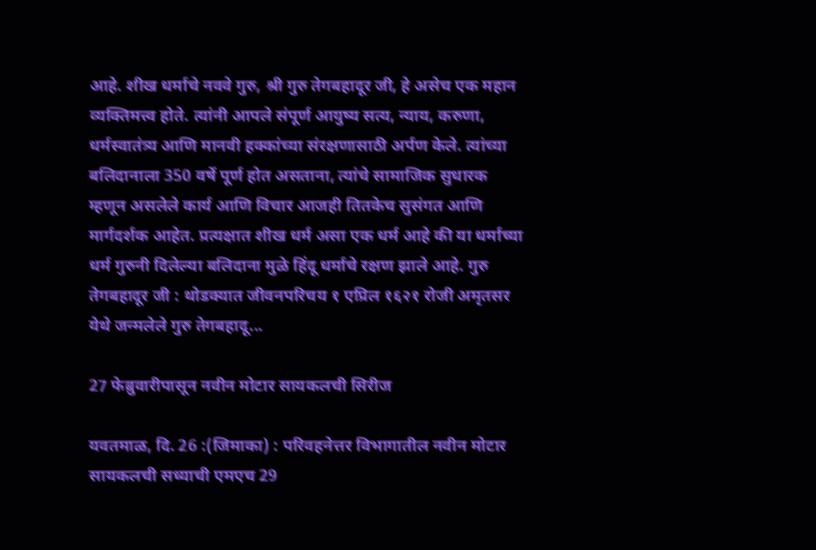आहे. शीख धर्माचे नववे गुरु, श्री गुरु तेगबहादूर जी, हे असेच एक महान व्यक्तिमत्त्व होते. त्यांनी आपले संपूर्ण आयुष्य सत्य, न्याय, करुणा, धर्मस्वातंत्र्य आणि मानवी हक्कांच्या संरक्षणासाठी अर्पण केले. त्यांच्या बलिदानाला 350 वर्षे पूर्ण होत असताना, त्यांचे सामाजिक सुधारक म्हणून असलेले कार्य आणि विचार आजही तितकेच सुसंगत आणि मार्गदर्शक आहेत. प्रत्यक्षात शीख धर्म असा एक धर्म आहे की या धर्माच्या धर्म गुरुनी दिलेल्या बलिदाना मुळे हिंदू धर्माचे रक्षण झाले आहे. गुरु तेगबहादूर जी : थोडक्यात जीवनपरिचय १ एप्रिल १६२१ रोजी अमृतसर येथे जन्मलेले गुरु तेगबहादू...

27 फेब्रुवारीपासून नवीन मोटार सायकलची सिरीज

यवतमाळ, दि. 26 :(जिमाका) : परिवहनेत्तर विभागातील नवीन मोटार सायकलची सध्याची एमएच 29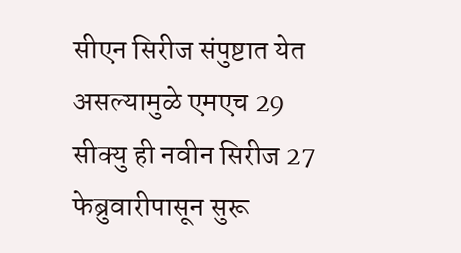सीएन सिरीज संपुष्टात येत असल्यामुळे एमएच 29 सीक्यु ही नवीन सिरीज 27 फेब्रुवारीपासून सुरू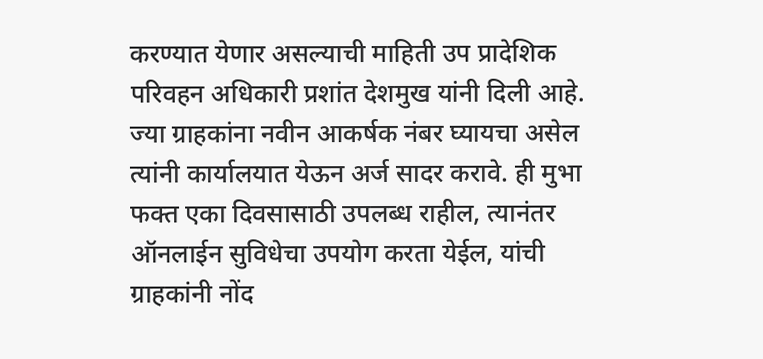करण्यात येणार असल्याची माहिती उप प्रादेशिक परिवहन अधिकारी प्रशांत देशमुख यांनी दिली आहे. ज्या ग्राहकांना नवीन आकर्षक नंबर घ्यायचा असेल त्यांनी कार्यालयात येऊन अर्ज सादर करावे. ही मुभा फक्त एका दिवसासाठी उपलब्ध राहील, त्यानंतर ऑनलाईन सुविधेचा उपयोग करता येईल, यांची ग्राहकांनी नोंद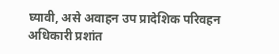घ्यावी, असे अवाहन उप प्रादेशिक परिवहन अधिकारी प्रशांत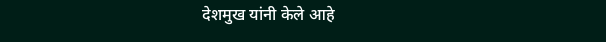देशमुख यांनी केले आहे